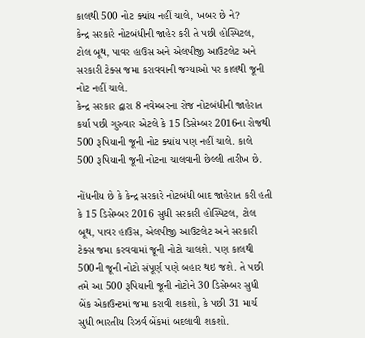કાલથી 500 નોટ ક્યાંય નહીં ચાલે, ખબર છે ને?
કેન્દ્ર સરકારે નોટબંધીની જાહેર કરી તે પછી હોસ્પિટલ, ટોલ બૂથ, પાવર હાઉસ અને એલપીજી આઉટલેટ અને સરકારી ટેક્સ જમા કરાવવાની જગ્યાઓ પર કાલથી જૂની નોટ નહીં ચાલે.
કેન્દ્ર સરકાર દ્વારા 8 નવેમ્બરના રોજ નોટબંધીની જાહેરાત કર્યા પછી ગુરુવાર એટલે કે 15 ડિસેમ્બર 2016ના રોજથી 500 રૂપિયાની જૂની નોટ ક્યાંય પણ નહીં ચાલે. કાલે 500 રૂપિયાની જૂની નોટના ચાલવાની છેલ્લી તારીખ છે.

નોંધનીય છે કે કેન્દ્ર સરકારે નોટબંધી બાદ જાહેરાત કરી હતી કે 15 ડિસેમ્બર 2016 સુધી સરકારી હોસ્પિટલ, ટોલ બૂથ, પાવર હાઉસ, એલપીજી આઉટલેટ અને સરકારી ટેક્સ જમા કરવવામાં જૂની નોટો ચાલશે. પણ કાલથી 500ની જૂની નોટો સંપૂર્ણ પણે બહાર થઇ જશે. તે પછી તમે આ 500 રૂપિયાની જૂની નોટોને 30 ડિસેમ્બર સુધી બેંક એકાઉન્ટમાં જમા કરાવી શકશો, કે પછી 31 માર્ચ સુધી ભારતીય રિઝર્વ બેંકમાં બદલાવી શકશો.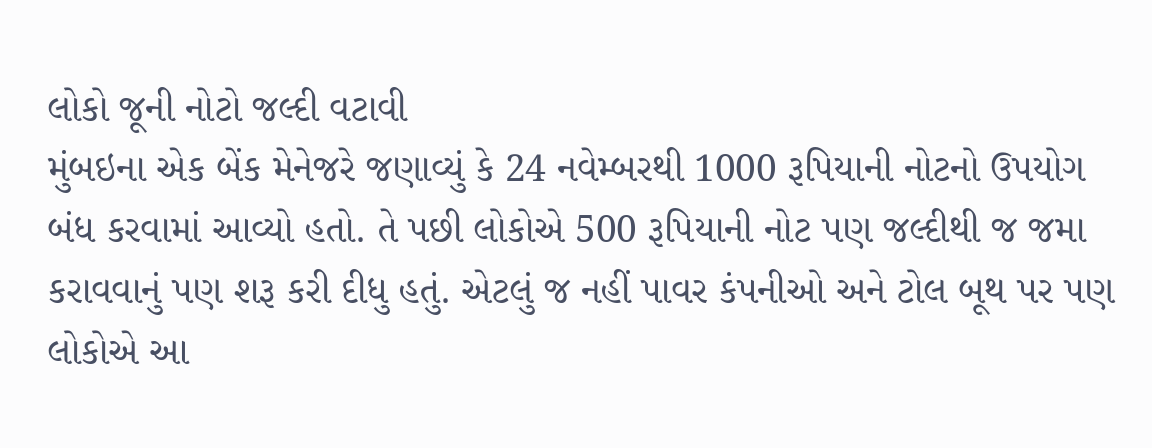લોકો જૂની નોટો જલ્દી વટાવી
મુંબઇના એક બેંક મેનેજરે જણાવ્યું કે 24 નવેમ્બરથી 1000 રૂપિયાની નોટનો ઉપયોગ બંધ કરવામાં આવ્યો હતો. તે પછી લોકોએ 500 રૂપિયાની નોટ પણ જલ્દીથી જ જમા કરાવવાનું પણ શરૂ કરી દીધુ હતું. એટલું જ નહીં પાવર કંપનીઓ અને ટોલ બૂથ પર પણ લોકોએ આ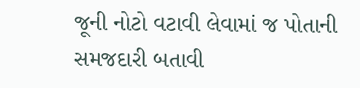જૂની નોટો વટાવી લેવામાં જ પોતાની સમજદારી બતાવી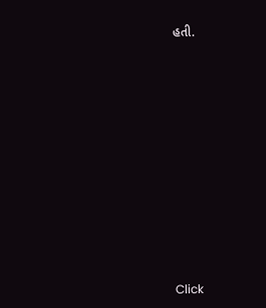હતી.












Click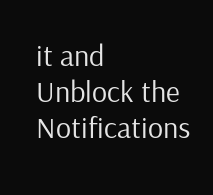it and Unblock the Notifications